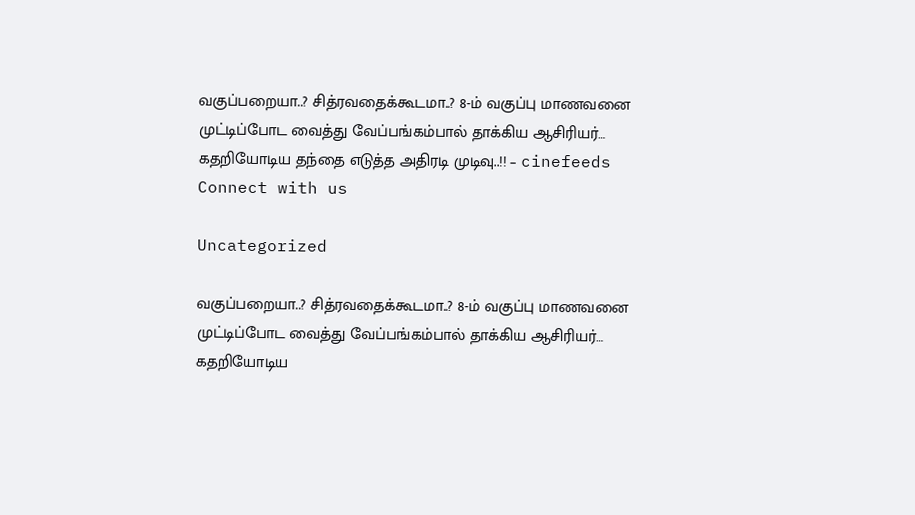வகுப்பறையா..? சித்ரவதைக்கூடமா..? 8-ம் வகுப்பு மாணவனை முட்டிப்போட வைத்து வேப்பங்கம்பால் தாக்கிய ஆசிரியர்… கதறியோடிய தந்தை எடுத்த அதிரடி முடிவு..!! – cinefeeds
Connect with us

Uncategorized

வகுப்பறையா..? சித்ரவதைக்கூடமா..? 8-ம் வகுப்பு மாணவனை முட்டிப்போட வைத்து வேப்பங்கம்பால் தாக்கிய ஆசிரியர்… கதறியோடிய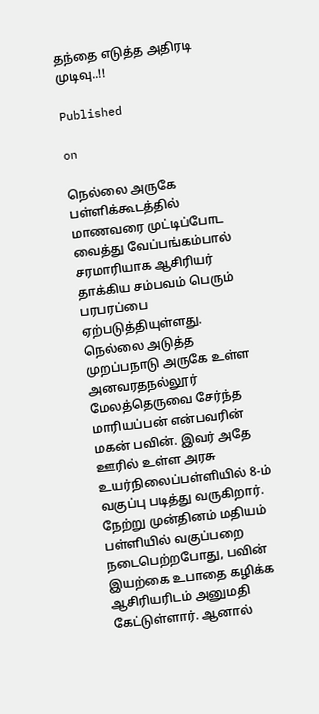தந்தை எடுத்த அதிரடி முடிவு..!!

Published

on

நெல்லை அருகே பள்ளிக்கூடத்தில் மாணவரை முட்டிப்போட வைத்து வேப்பங்கம்பால் சரமாரியாக ஆசிரியர் தாக்கிய சம்பவம் பெரும் பரபரப்பை ஏற்படுத்தியுள்ளது. நெல்லை அடுத்த முறப்பநாடு அருகே உள்ள அனவரதநல்லூர் மேலத்தெருவை சேர்ந்த மாரியப்பன் என்பவரின் மகன் பவின். இவர் அதே ஊரில் உள்ள அரசு உயர்நிலைப்பள்ளியில் 8-ம் வகுப்பு படித்து வருகிறார். நேற்று முன்தினம் மதியம் பள்ளியில் வகுப்பறை நடைபெற்றபோது, பவின் இயற்கை உபாதை கழிக்க ஆசிரியரிடம் அனுமதி கேட்டுள்ளார். ஆனால்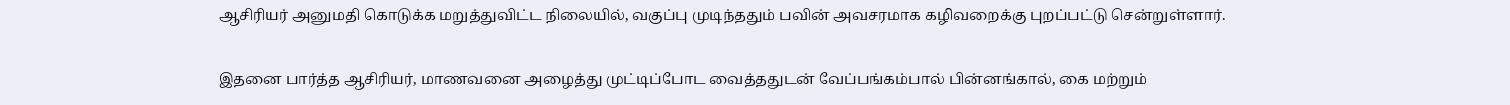ஆசிரியர் அனுமதி கொடுக்க மறுத்துவிட்ட நிலையில், வகுப்பு முடிந்ததும் பவின் அவசரமாக கழிவறைக்கு புறப்பட்டு சென்றுள்ளார்.

இதனை பார்த்த ஆசிரியர், மாணவனை அழைத்து முட்டிப்போட வைத்ததுடன் வேப்பங்கம்பால் பின்னங்கால், கை மற்றும்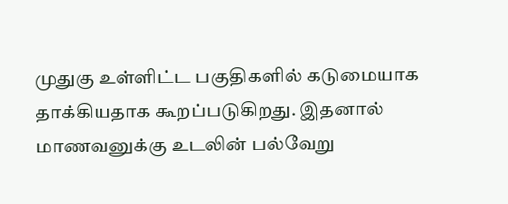முதுகு உள்ளிட்ட பகுதிகளில் கடுமையாக தாக்கியதாக கூறப்படுகிறது. இதனால் மாணவனுக்கு உடலின் பல்வேறு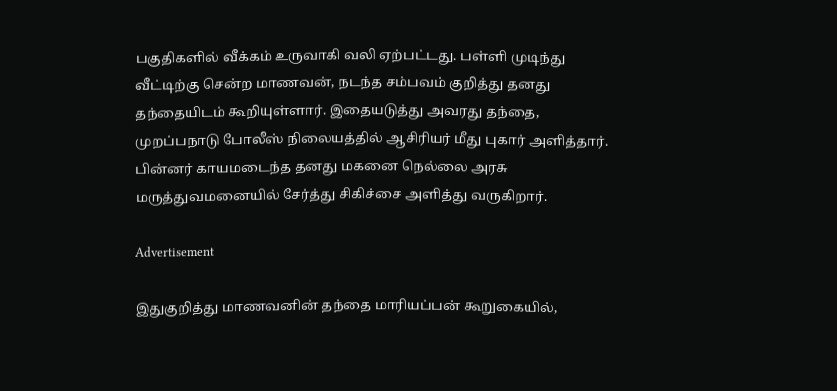பகுதிகளில் வீக்கம் உருவாகி வலி ஏற்பட்டது. பள்ளி முடிந்து வீட்டிற்கு சென்ற மாணவன், நடந்த சம்பவம் குறித்து தனது தந்தையிடம் கூறியுள்ளார். இதையடுத்து அவரது தந்தை, முறப்பநாடு போலீஸ் நிலையத்தில் ஆசிரியர் மீது புகார் அளித்தார். பின்னர் காயமடைந்த தனது மகனை நெல்லை அரசு மருத்துவமனையில் சேர்த்து சிகிச்சை அளித்து வருகிறார்.

Advertisement

இதுகுறித்து மாணவனின் தந்தை மாரியப்பன் கூறுகையில்,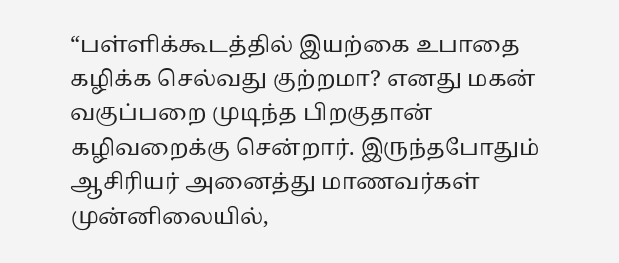“பள்ளிக்கூடத்தில் இயற்கை உபாதை கழிக்க செல்வது குற்றமா? எனது மகன் வகுப்பறை முடிந்த பிறகுதான் கழிவறைக்கு சென்றார். இருந்தபோதும் ஆசிரியர் அனைத்து மாணவர்கள் முன்னிலையில்,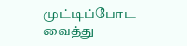முட்டிப்போட வைத்து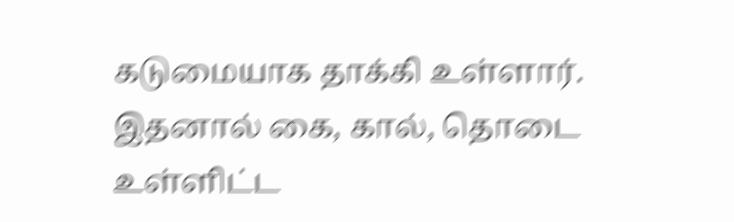கடுமையாக தாக்கி உள்ளார். இதனால் கை, கால், தொடை உள்ளிட்ட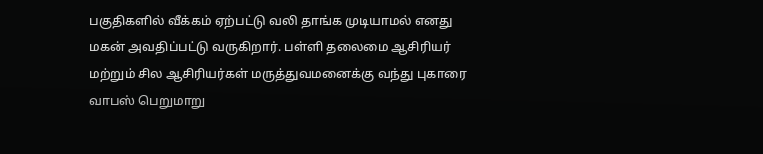பகுதிகளில் வீக்கம் ஏற்பட்டு வலி தாங்க முடியாமல் எனது மகன் அவதிப்பட்டு வருகிறார். பள்ளி தலைமை ஆசிரியர் மற்றும் சில ஆசிரியர்கள் மருத்துவமனைக்கு வந்து புகாரை வாபஸ் பெறுமாறு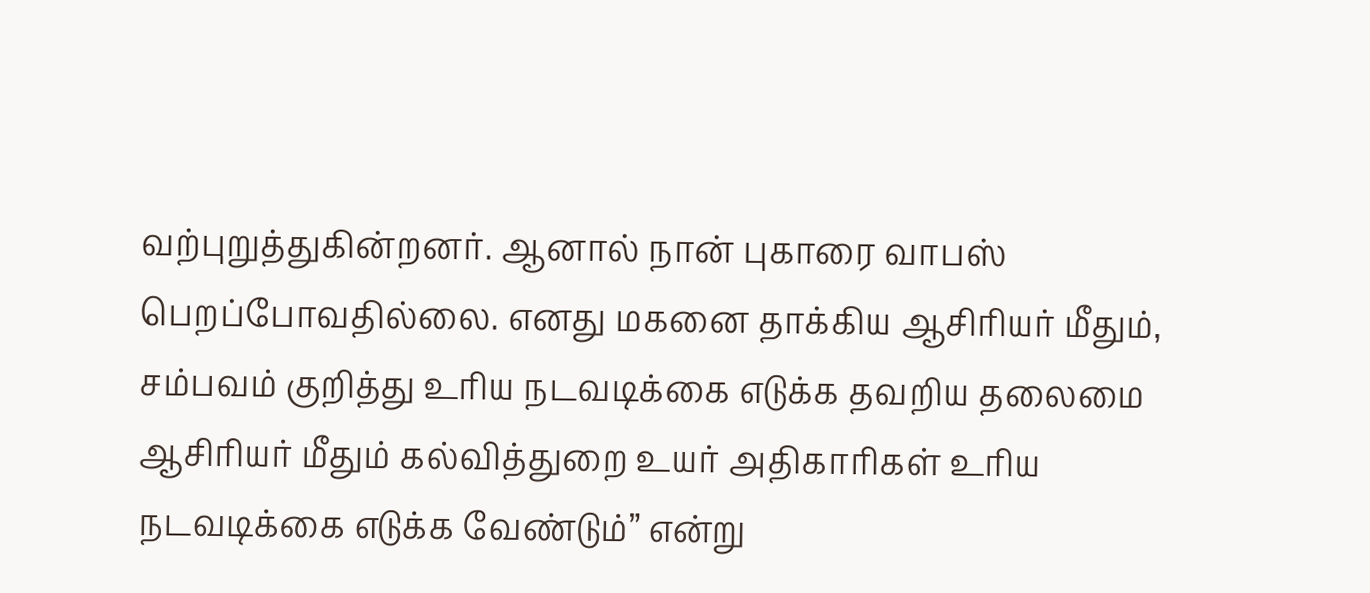வற்புறுத்துகின்றனர். ஆனால் நான் புகாரை வாபஸ் பெறப்போவதில்லை. எனது மகனை தாக்கிய ஆசிரியர் மீதும், சம்பவம் குறித்து உரிய நடவடிக்கை எடுக்க தவறிய தலைமை ஆசிரியர் மீதும் கல்வித்துறை உயர் அதிகாரிகள் உரிய நடவடிக்கை எடுக்க வேண்டும்” என்று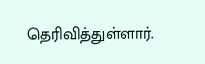தெரிவித்துள்ளார்.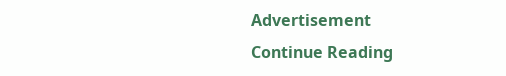Advertisement
Continue Reading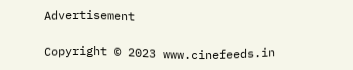Advertisement

Copyright © 2023 www.cinefeeds.in